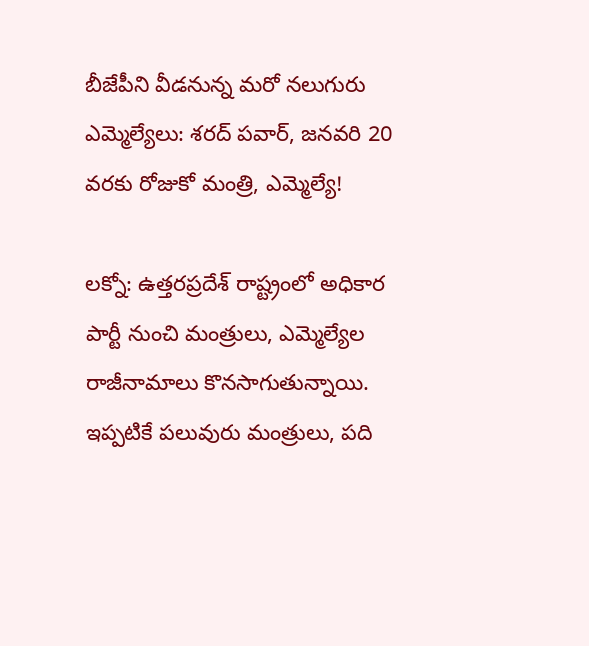బీజేపీని వీడనున్న మరో నలుగురు ఎమ్మెల్యేలు: శరద్ పవార్, జనవరి 20 వరకు రోజుకో మంత్రి, ఎమ్మెల్యే!

లక్నో: ఉత్తరప్రదేశ్ రాష్ట్రంలో అధికార పార్టీ నుంచి మంత్రులు, ఎమ్మెల్యేల రాజీనామాలు కొనసాగుతున్నాయి. ఇప్పటికే పలువురు మంత్రులు, పది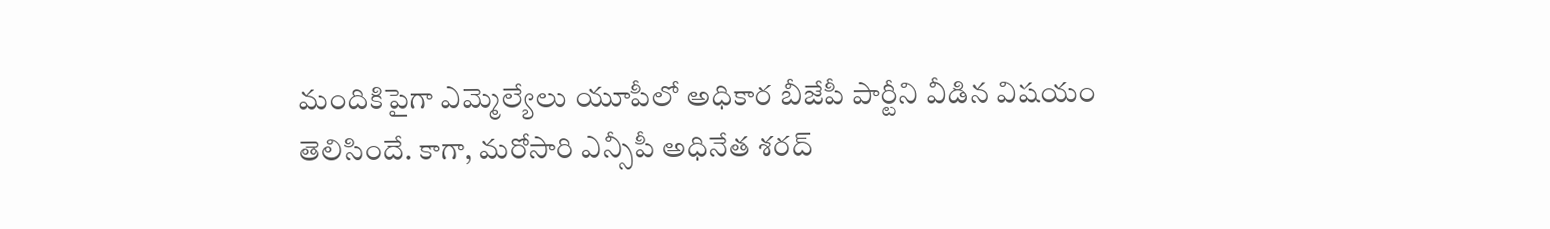మందికిపైగా ఎమ్మెల్యేలు యూపీలో అధికార బీజేపీ పార్టీని వీడిన విషయం తెలిసిందే. కాగా, మరోసారి ఎన్సీపీ అధినేత శరద్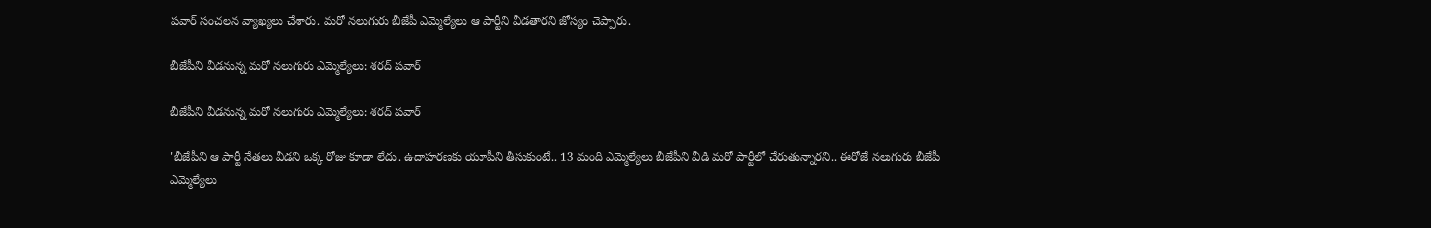పవార్ సంచలన వ్యాఖ్యలు చేశారు. మరో నలుగురు బీజేపీ ఎమ్మెల్యేలు ఆ పార్టీని వీడతారని జోస్యం చెప్పారు.

బీజేపీని వీడనున్న మరో నలుగురు ఎమ్మెల్యేలు: శరద్ పవార్

బీజేపీని వీడనున్న మరో నలుగురు ఎమ్మెల్యేలు: శరద్ పవార్

'బీజేపీని ఆ పార్టీ నేతలు వీడని ఒక్క రోజు కూడా లేదు. ఉదాహరణకు యూపీని తీసుకుంటే.. 13 మంది ఎమ్మెల్యేలు బీజేపీని వీడి మరో పార్టీలో చేరుతున్నారని.. ఈరోజే నలుగురు బీజేపీ ఎమ్మెల్యేలు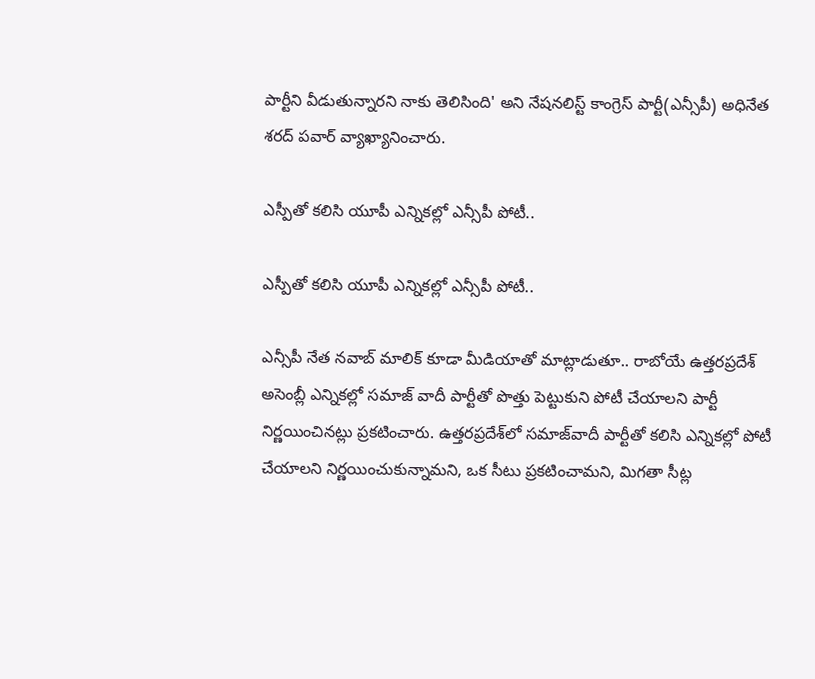పార్టీని వీడుతున్నారని నాకు తెలిసింది' అని నేషనలిస్ట్ కాంగ్రెస్ పార్టీ(ఎన్సీపీ) అధినేత శరద్ పవార్ వ్యాఖ్యానించారు.

ఎస్పీతో కలిసి యూపీ ఎన్నికల్లో ఎన్సీపీ పోటీ..

ఎస్పీతో కలిసి యూపీ ఎన్నికల్లో ఎన్సీపీ పోటీ..

ఎన్సీపీ నేత నవాబ్ మాలిక్ కూడా మీడియాతో మాట్లాడుతూ.. రాబోయే ఉత్తరప్రదేశ్ అసెంబ్లీ ఎన్నికల్లో సమాజ్ వాదీ పార్టీతో పొత్తు పెట్టుకుని పోటీ చేయాలని పార్టీ నిర్ణయించినట్లు ప్రకటించారు. ఉత్తరప్రదేశ్‌లో సమాజ్‌వాదీ పార్టీతో కలిసి ఎన్నికల్లో పోటీ చేయాలని నిర్ణయించుకున్నామని, ఒక సీటు ప్రకటించామని, మిగతా సీట్ల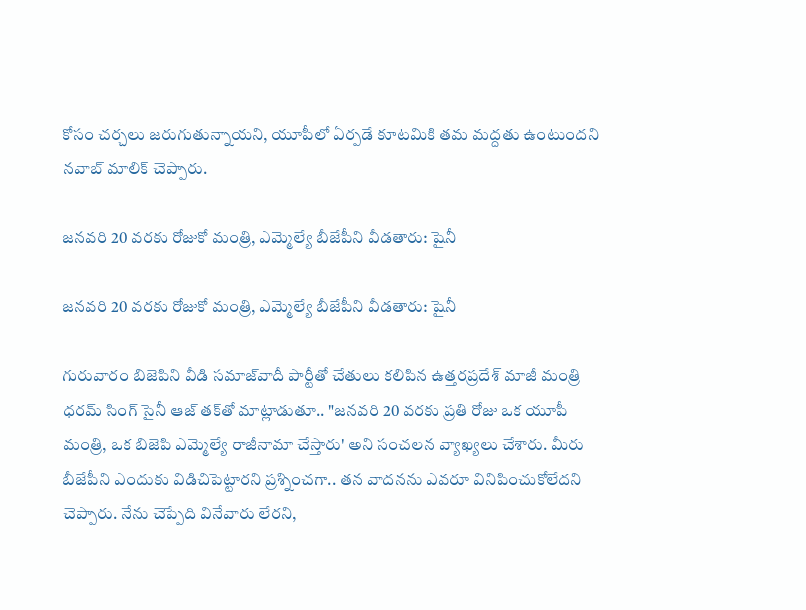కోసం చర్చలు జరుగుతున్నాయని, యూపీలో ఏర్పడే కూటమికి తమ మద్దతు ఉంటుందని నవాబ్ మాలిక్ చెప్పారు.

జనవరి 20 వరకు రోజుకో మంత్రి, ఎమ్మెల్యే బీజేపీని వీడతారు: షైనీ

జనవరి 20 వరకు రోజుకో మంత్రి, ఎమ్మెల్యే బీజేపీని వీడతారు: షైనీ

గురువారం బిజెపిని వీడి సమాజ్‌వాదీ పార్టీతో చేతులు కలిపిన ఉత్తరప్రదేశ్ మాజీ మంత్రి ధరమ్ సింగ్ సైనీ ఆజ్ తక్‌తో మాట్లాడుతూ.. "జనవరి 20 వరకు ప్రతి రోజు ఒక యూపీ మంత్రి, ఒక బిజెపి ఎమ్మెల్యే రాజీనామా చేస్తారు' అని సంచలన వ్యాఖ్యలు చేశారు. మీరు బీజేపీని ఎందుకు విడిచిపెట్టారని ప్రశ్నించగా.. తన వాదనను ఎవరూ వినిపించుకోలేదని చెప్పారు. నేను చెప్పేది వినేవారు లేరని,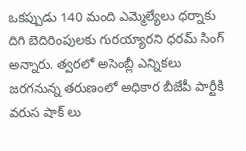ఒకప్పుడు 140 మంది ఎమ్మెల్యేలు ధర్నాకు దిగి బెదిరింపులకు గురయ్యారని ధరమ్ సింగ్ అన్నారు. త్వరలో అసెంబ్లీ ఎన్నికలు జరగనున్న తరుణంలో అధికార బీజేపీ పార్టీకి వరుస షాక్ లు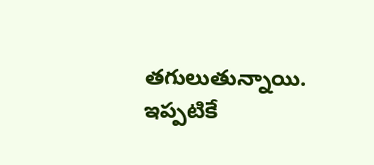తగులుతున్నాయి. ఇప్పటికే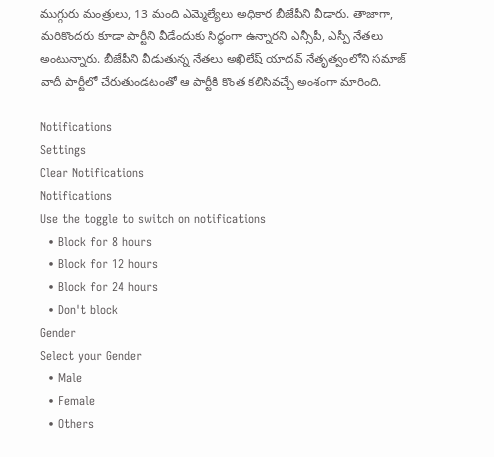ముగ్గురు మంత్రులు, 13 మంది ఎమ్మెల్యేలు అధికార బీజేపీని వీడారు. తాజాగా, మరికొందరు కూడా పార్టీని వీడేందుకు సిద్ధంగా ఉన్నారని ఎన్సీపీ, ఎస్పీ నేతలు అంటున్నారు. బీజేపీని వీడుతున్న నేతలు అఖిలేష్ యాదవ్ నేతృత్వంలోని సమాజ్ వాదీ పార్టీలో చేరుతుండటంతో ఆ పార్టీకి కొంత కలిసివచ్చే అంశంగా మారింది.

Notifications
Settings
Clear Notifications
Notifications
Use the toggle to switch on notifications
  • Block for 8 hours
  • Block for 12 hours
  • Block for 24 hours
  • Don't block
Gender
Select your Gender
  • Male
  • Female
  • Others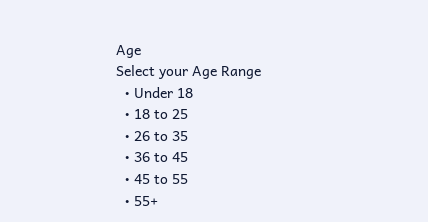Age
Select your Age Range
  • Under 18
  • 18 to 25
  • 26 to 35
  • 36 to 45
  • 45 to 55
  • 55+